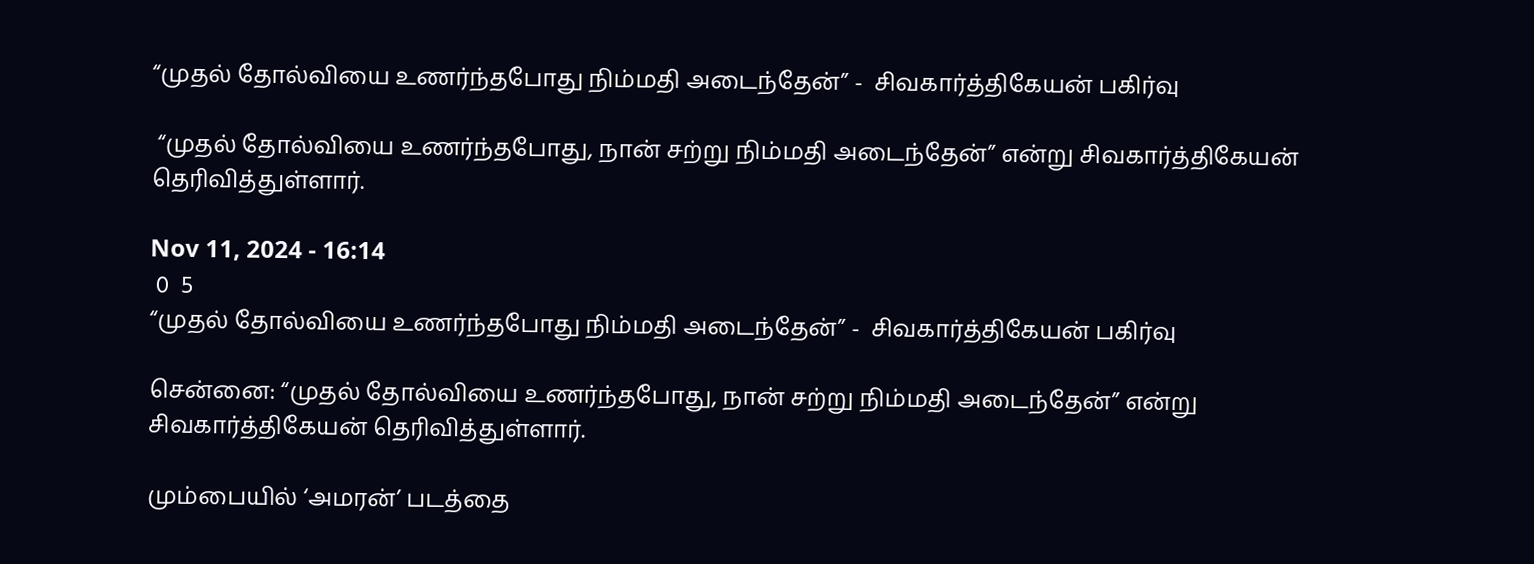“முதல் தோல்வியை உணர்ந்தபோது நிம்மதி அடைந்தேன்” -  சிவகார்த்திகேயன் பகிர்வு

 “முதல் தோல்வியை உணர்ந்தபோது, நான் சற்று நிம்மதி அடைந்தேன்” என்று சிவகார்த்திகேயன் தெரிவித்துள்ளார்.

Nov 11, 2024 - 16:14
 0  5
“முதல் தோல்வியை உணர்ந்தபோது நிம்மதி அடைந்தேன்” -  சிவகார்த்திகேயன் பகிர்வு

சென்னை: “முதல் தோல்வியை உணர்ந்தபோது, நான் சற்று நிம்மதி அடைந்தேன்” என்று சிவகார்த்திகேயன் தெரிவித்துள்ளார்.

மும்பையில் ‘அமரன்’ படத்தை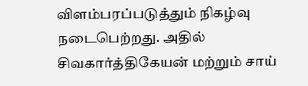விளம்பரப்படுத்தும் நிகழ்வு நடைபெற்றது. அதில் சிவகார்த்திகேயன் மற்றும் சாய்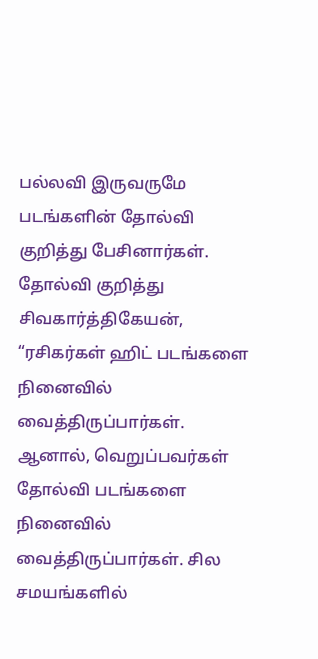பல்லவி இருவருமே படங்களின் தோல்வி குறித்து பேசினார்கள். தோல்வி குறித்து சிவகார்த்திகேயன், “ரசிகர்கள் ஹிட் படங்களை நினைவில் வைத்திருப்பார்கள். ஆனால், வெறுப்பவர்கள் தோல்வி படங்களை நினைவில் வைத்திருப்பார்கள். சில சமயங்களில்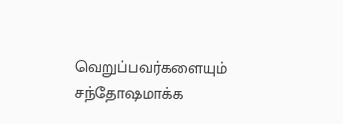வெறுப்பவர்களையும் சந்தோஷமாக்க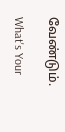வேண்டும்.

What's Your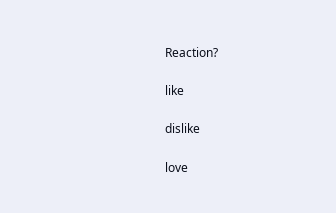Reaction?

like

dislike

love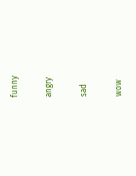funny

angry

sad

wow